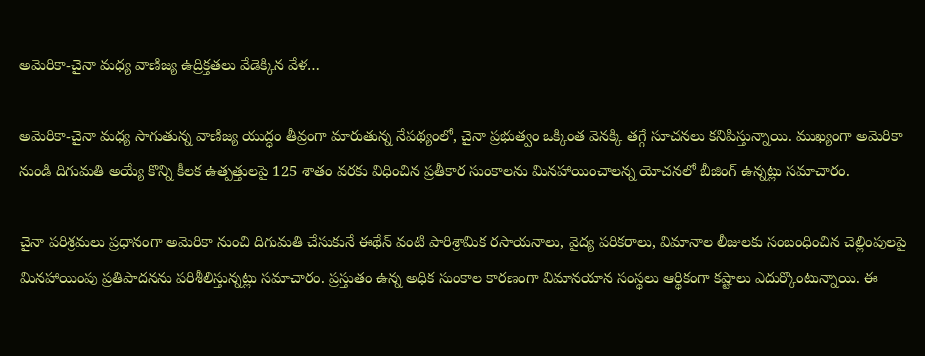అమెరికా-చైనా మధ్య వాణిజ్య ఉద్రిక్తతలు వేడెక్కిన వేళ…

అమెరికా-చైనా మధ్య సాగుతున్న వాణిజ్య యుద్ధం తీవ్రంగా మారుతున్న నేపథ్యంలో, చైనా ప్రభుత్వం ఒక్కింత వెనక్కి తగ్గే సూచనలు కనిపిస్తున్నాయి. ముఖ్యంగా అమెరికా నుండి దిగుమతి అయ్యే కొన్ని కీలక ఉత్పత్తులపై 125 శాతం వరకు విధించిన ప్రతీకార సుంకాలను మినహాయించాలన్న యోచనలో బీజింగ్ ఉన్నట్లు సమాచారం.

చైనా పరిశ్రమలు ప్రధానంగా అమెరికా నుంచి దిగుమతి చేసుకునే ఈథేన్ వంటి పారిశ్రామిక రసాయనాలు, వైద్య పరికరాలు, విమానాల లీజులకు సంబంధించిన చెల్లింపులపై మినహాయింపు ప్రతిపాదనను పరిశీలిస్తున్నట్లు సమాచారం. ప్రస్తుతం ఉన్న అధిక సుంకాల కారణంగా విమానయాన సంస్థలు ఆర్థికంగా కష్టాలు ఎదుర్కొంటున్నాయి. ఈ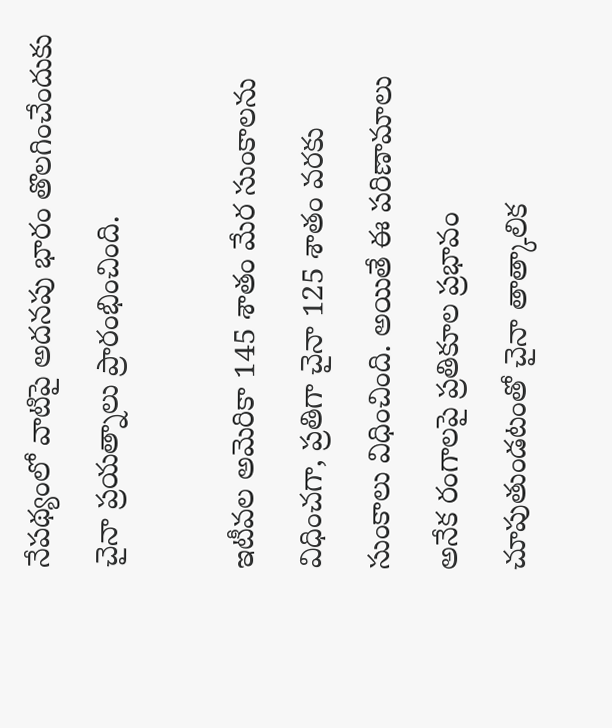నేపథ్యంలో వాటిపై అదనపు భారం తొలగించేందుకు చైనా ప్రయత్నాలు ప్రారంభించింది.

ఇటీవల అమెరికా 145 శాతం మేర సుంకాలను విధించగా, ప్రతిగా చైనా 125 శాతం వరకు సుంకాలు విధించింది. అయితే ఈ పరిణామాలు అనేక రంగాలపై ప్రతికూల ప్రభావం చూపుతుండటంతో చైనా తాత్కాలిక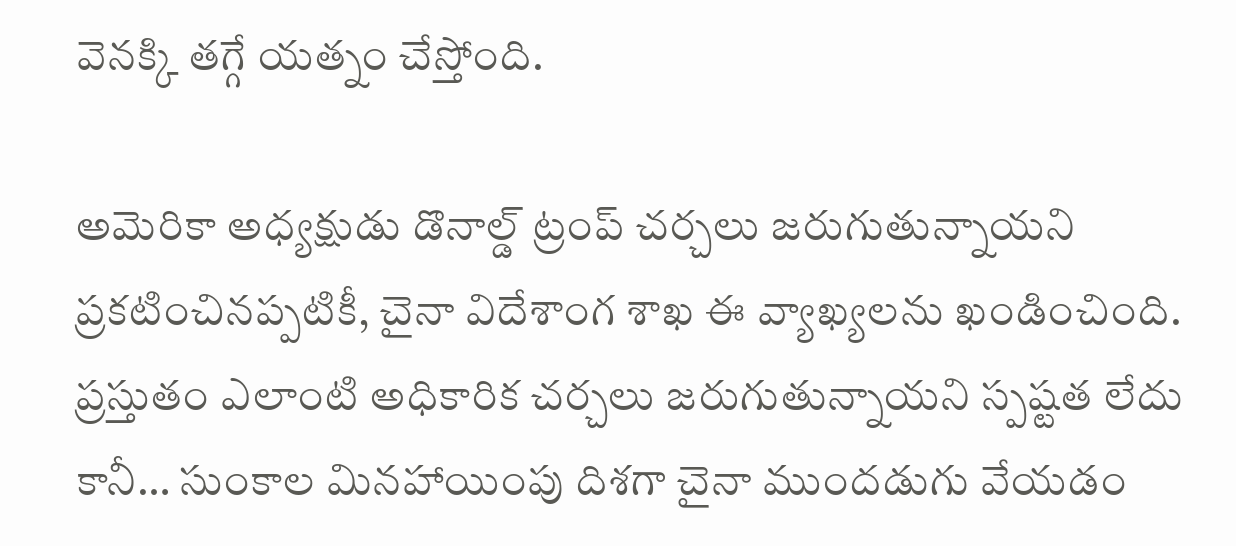వెనక్కి తగ్గే యత్నం చేస్తోంది.

అమెరికా అధ్యక్షుడు డొనాల్డ్ ట్రంప్ చర్చలు జరుగుతున్నాయని ప్రకటించినప్పటికీ, చైనా విదేశాంగ శాఖ ఈ వ్యాఖ్యలను ఖండించింది. ప్రస్తుతం ఎలాంటి అధికారిక చర్చలు జరుగుతున్నాయని స్పష్టత లేదు కానీ… సుంకాల మినహాయింపు దిశగా చైనా ముందడుగు వేయడం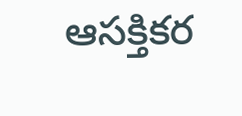ఆసక్తికర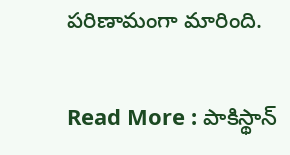పరిణామంగా మారింది.

Read More : పాకిస్థాన్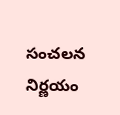సంచలన నిర్ణయం